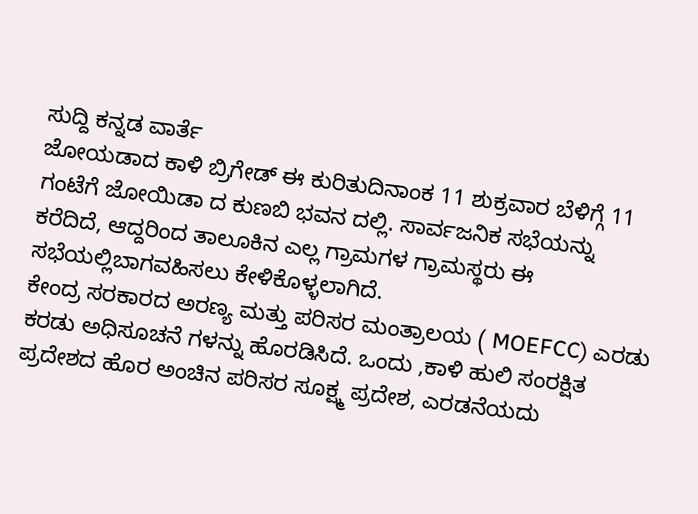ಸುದ್ದಿ ಕನ್ನಡ ವಾರ್ತೆ
ಜೋಯಡಾದ ಕಾಳಿ ಬ್ರಿಗೇಡ್ ಈ ಕುರಿತುದಿನಾಂಕ 11 ಶುಕ್ರವಾರ ಬೆಳಿಗ್ಗೆ 11 ಗಂಟೆಗೆ ಜೋಯಿಡಾ ದ ಕುಣಬಿ ಭವನ ದಲ್ಲಿ. ಸಾರ್ವಜನಿಕ ಸಭೆಯನ್ನು ಕರೆದಿದೆ, ಆದ್ದರಿಂದ ತಾಲೂಕಿನ ಎಲ್ಲ ಗ್ರಾಮಗಳ ಗ್ರಾಮಸ್ಥರು ಈ ಸಭೆಯಲ್ಲಿಬಾಗವಹಿಸಲು ಕೇಳಿಕೊಳ್ಳಲಾಗಿದೆ.
ಕೇಂದ್ರ ಸರಕಾರದ ಅರಣ್ಯ ಮತ್ತು ಪರಿಸರ ಮಂತ್ರಾಲಯ ( MOEFCC) ಎರಡು ಕರಡು ಅಧಿಸೂಚನೆ ಗಳನ್ನು ಹೊರಡಿಸಿದೆ. ಒಂದು ,ಕಾಳಿ ಹುಲಿ ಸಂರಕ್ಷಿತ ಪ್ರದೇಶದ ಹೊರ ಅಂಚಿನ ಪರಿಸರ ಸೂಕ್ಷ್ಮ ಪ್ರದೇಶ, ಎರಡನೆಯದು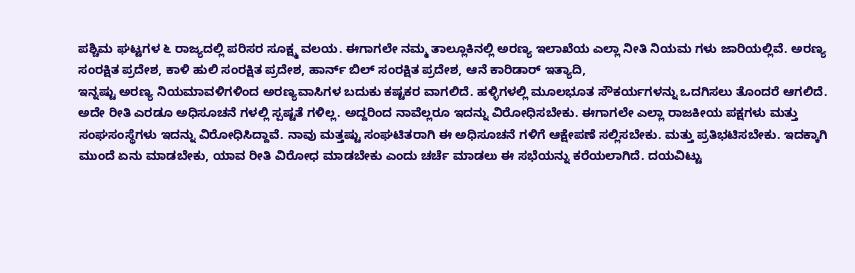ಪಶ್ಚಿಮ ಘಟ್ಟಗಳ ೬ ರಾಜ್ಯದಲ್ಲಿ ಪರಿಸರ ಸೂಕ್ಷ್ಮ ವಲಯ. ಈಗಾಗಲೇ ನಮ್ಮ ತಾಲ್ಲೂಕಿನಲ್ಲಿ ಅರಣ್ಯ ಇಲಾಖೆಯ ಎಲ್ಲಾ ನೀತಿ ನಿಯಮ ಗಳು ಜಾರಿಯಲ್ಲಿವೆ. ಅರಣ್ಯ ಸಂರಕ್ಷಿತ ಪ್ರದೇಶ, ಕಾಳಿ ಹುಲಿ ಸಂರಕ್ಷಿತ ಪ್ರದೇಶ, ಹಾರ್ನ್ ಬಿಲ್ ಸಂರಕ್ಷಿತ ಪ್ರದೇಶ, ಆನೆ ಕಾರಿಡಾರ್ ಇತ್ಯಾದಿ,
ಇನ್ನಷ್ಟು ಅರಣ್ಯ ನಿಯಮಾವಳಿಗಳಿಂದ ಅರಣ್ಯವಾಸಿಗಳ ಬದುಕು ಕಷ್ಟಕರ ವಾಗಲಿದೆ. ಹಳ್ಳಿಗಳಲ್ಲಿ ಮೂಲಭೂತ ಸೌಕರ್ಯಗಳನ್ನು ಒದಗಿಸಲು ತೊಂದರೆ ಆಗಲಿದೆ. ಅದೇ ರೀತಿ ಎರಡೂ ಅಧಿಸೂಚನೆ ಗಳಲ್ಲಿ ಸ್ಪಷ್ಟತೆ ಗಳಿಲ್ಲ. ಅದ್ದರಿಂದ ನಾವೆಲ್ಲರೂ ಇದನ್ನು ವಿರೋಧಿಸಬೇಕು. ಈಗಾಗಲೇ ಎಲ್ಲಾ ರಾಜಕೀಯ ಪಕ್ಷಗಳು ಮತ್ತು ಸಂಘಸಂಸ್ಥೆಗಳು ಇದನ್ನು ವಿರೋಧಿಸಿದ್ದಾವೆ. ನಾವು ಮತ್ತಷ್ಟು ಸಂಘಟಿತರಾಗಿ ಈ ಅಧಿಸೂಚನೆ ಗಳಿಗೆ ಆಕ್ಷೇಪಣೆ ಸಲ್ಲಿಸಬೇಕು. ಮತ್ತು ಪ್ರತಿಭಟಿಸಬೇಕು. ಇದಕ್ಕಾಗಿ ಮುಂದೆ ಏನು ಮಾಡಬೇಕು, ಯಾವ ರೀತಿ ವಿರೋಧ ಮಾಡಬೇಕು ಎಂದು ಚರ್ಚೆ ಮಾಡಲು ಈ ಸಭೆಯನ್ನು ಕರೆಯಲಾಗಿದೆ. ದಯವಿಟ್ಟು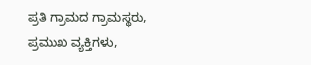ಪ್ರತಿ ಗ್ರಾಮದ ಗ್ರಾಮಸ್ಥರು, ಪ್ರಮುಖ ವ್ಯಕ್ತಿಗಳು,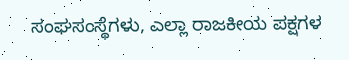ಸಂಘಸಂಸ್ಥೆಗಳು, ಎಲ್ಲಾ ರಾಜಕೀಯ ಪಕ್ಷಗಳ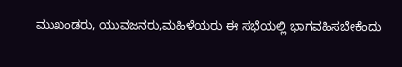ಮುಖಂಡರು, ಯುವಜನರು,ಮಹಿಳೆಯರು ಈ ಸಭೆಯಲ್ಲಿ ಭಾಗವಹಿಸಬೇಕೆಂದು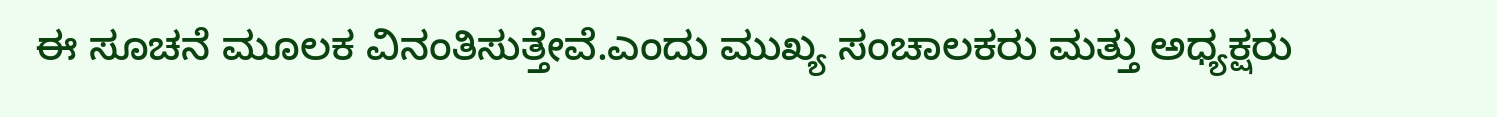ಈ ಸೂಚನೆ ಮೂಲಕ ವಿನಂತಿಸುತ್ತೇವೆ.ಎಂದು ಮುಖ್ಯ ಸಂಚಾಲಕರು ಮತ್ತು ಅಧ್ಯಕ್ಷರು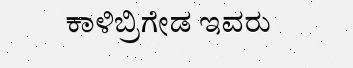ಕಾಳಿಬ್ರಿಗೇಡ ಇವರು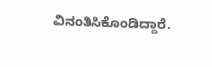ವಿನಂತಿಸಿಕೊಂಡಿದ್ದಾರೆ.